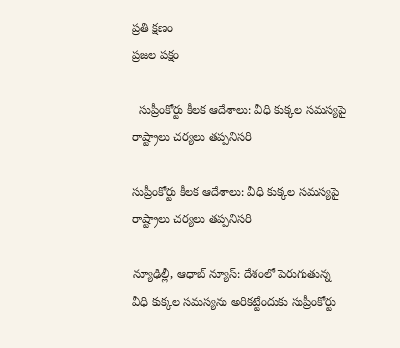ప్రతి క్షణం
ప్రజల పక్షం

  సుప్రీంకోర్టు కీలక ఆదేశాలు: వీధి కుక్కల సమస్యపై రాష్ట్రాలు చర్యలు తప్పనిసరి

సుప్రీంకోర్టు కీలక ఆదేశాలు: వీధి కుక్కల సమస్యపై రాష్ట్రాలు చర్యలు తప్పనిసరి

న్యూఢిల్లీ, ఆధాబ్ న్యూస్: దేశంలో పెరుగుతున్న వీధి కుక్కల సమస్యను అరికట్టేందుకు సుప్రీంకోర్టు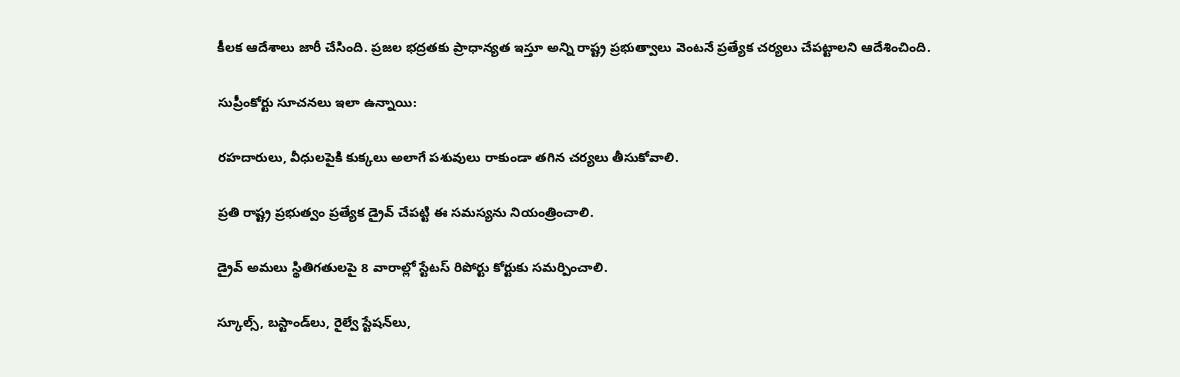కీలక ఆదేశాలు జారీ చేసింది. ప్రజల భద్రతకు ప్రాధాన్యత ఇస్తూ అన్ని రాష్ట్ర ప్రభుత్వాలు వెంటనే ప్రత్యేక చర్యలు చేపట్టాలని ఆదేశించింది.

సుప్రీంకోర్టు సూచనలు ఇలా ఉన్నాయి:

రహదారులు, వీధులపైకి కుక్కలు అలాగే పశువులు రాకుండా తగిన చర్యలు తీసుకోవాలి.

ప్రతి రాష్ట్ర ప్రభుత్వం ప్రత్యేక డ్రైవ్ చేపట్టి ఈ సమస్యను నియంత్రించాలి.

డ్రైవ్ అమలు స్థితిగతులపై 8 వారాల్లో స్టేటస్ రిపోర్టు కోర్టుకు సమర్పించాలి.

స్కూల్స్, బస్టాండ్‌లు, రైల్వే స్టేషన్‌లు,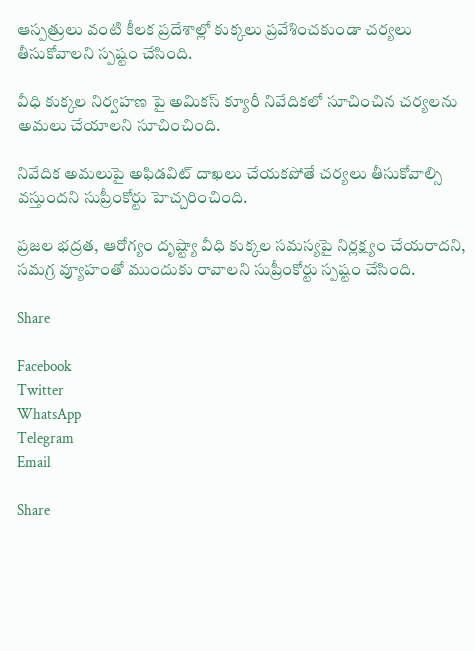ఆస్పత్రులు వంటి కీలక ప్రదేశాల్లో కుక్కలు ప్రవేశించకుండా చర్యలు తీసుకోవాలని స్పష్టం చేసింది.

వీధి కుక్కల నిర్వహణ పై అమికస్ క్యూరీ నివేదికలో సూచించిన చర్యలను అమలు చేయాలని సూచించింది.

నివేదిక అమలుపై అఫిడవిట్ దాఖలు చేయకపోతే చర్యలు తీసుకోవాల్సి వస్తుందని సుప్రీంకోర్టు హెచ్చరించింది.

ప్రజల భద్రత, ఆరోగ్యం దృష్ట్యా వీధి కుక్కల సమస్యపై నిర్లక్ష్యం చేయరాదని, సమగ్ర వ్యూహంతో ముందుకు రావాలని సుప్రీంకోర్టు స్పష్టం చేసింది.

Share

Facebook
Twitter
WhatsApp
Telegram
Email

Share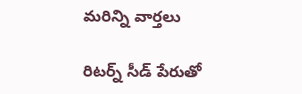మరిన్ని వార్తలు

రిటర్న్ సీడ్ పేరుతో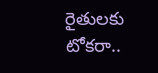రైతులకు టోకరా..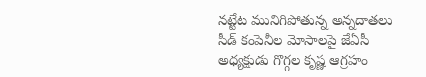నట్టేట మునిగిపోతున్న అన్నదాతలు సీడ్ కంపెనీల మోసాలపై జేఏసీ అధ్యక్షుడు గొగ్గల కృష్ణ ఆగ్రహం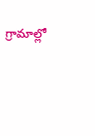గ్రామాల్లో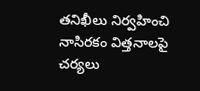తనిఖీలు నిర్వహించి నాసిరకం విత్తనాలపై చర్యలు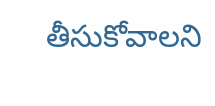తీసుకోవాలని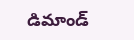డిమాండ్